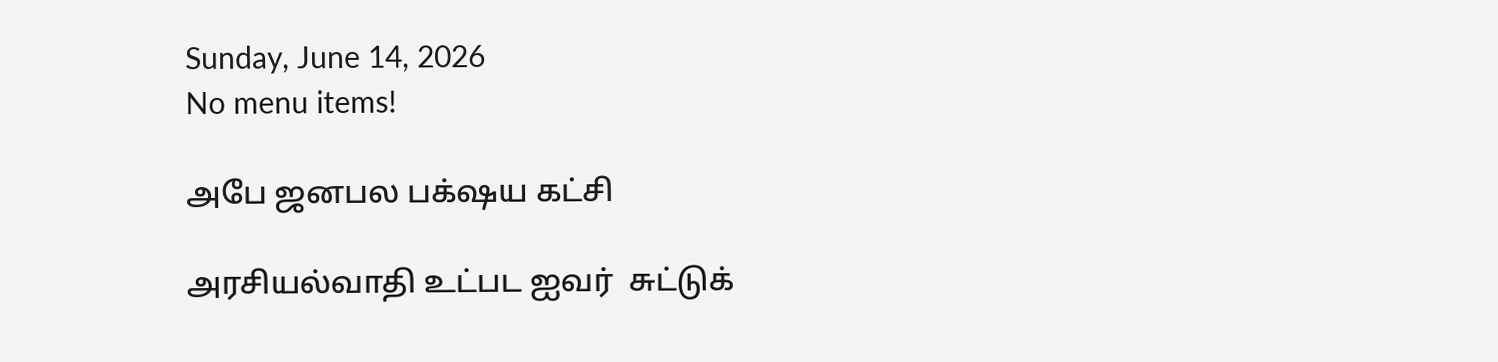Sunday, June 14, 2026
No menu items!

அபே ஜனபல பக்‌ஷய கட்சி

அரசியல்வாதி உட்பட ஐவர்  சுட்டுக்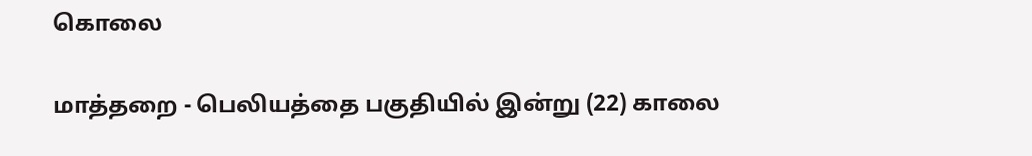கொலை

மாத்தறை - பெலியத்தை பகுதியில் இன்று (22) காலை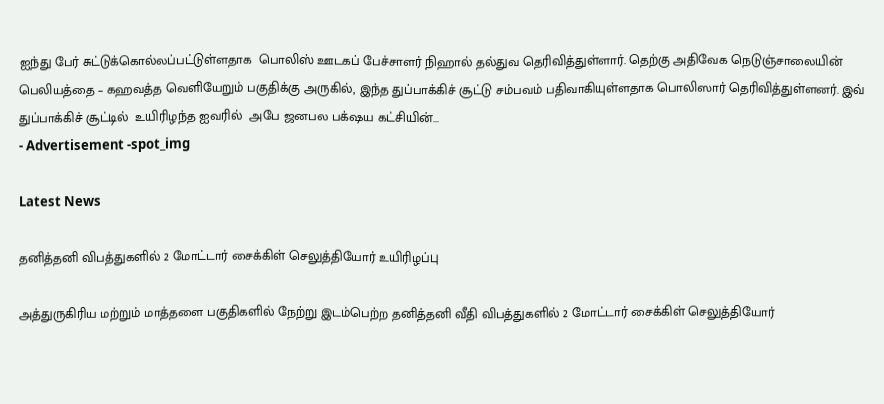ஐந்து பேர் சுட்டுக்கொல்லப்பட்டுள்ளதாக  பொலிஸ் ஊடகப் பேச்சாளர் நிஹால் தல்துவ தெரிவித்துள்ளார். தெற்கு அதிவேக நெடுஞ்சாலையின் பெலியத்தை – கஹவத்த வெளியேறும் பகுதிக்கு அருகில், இந்த துப்பாக்கிச் சூட்டு சம்பவம் பதிவாகியுள்ளதாக பொலிஸார் தெரிவித்துள்ளனர். இவ் துப்பாக்கிச் சூட்டில்  உயிரிழந்த ஐவரில்  அபே ஜனபல பக்‌ஷய கட்சியின்...
- Advertisement -spot_img

Latest News

தனித்தனி விபத்துகளில் 2 மோட்டார் சைக்கிள் செலுத்தியோர் உயிரிழப்பு

அத்துருகிரிய மற்றும் மாத்தளை பகுதிகளில் நேற்று இடம்பெற்ற தனித்தனி வீதி விபத்துகளில் 2 மோட்டார் சைக்கிள் செலுத்தியோர்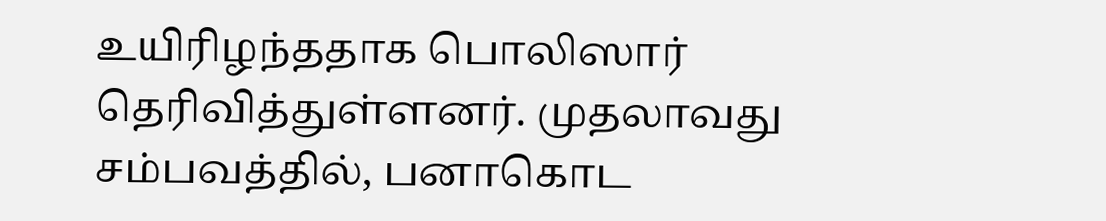உயிரிழந்ததாக பொலிஸார் தெரிவித்துள்ளனர். முதலாவது சம்பவத்தில், பனாகொட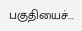பகுதியைச்...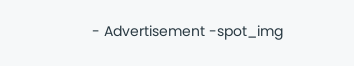- Advertisement -spot_img